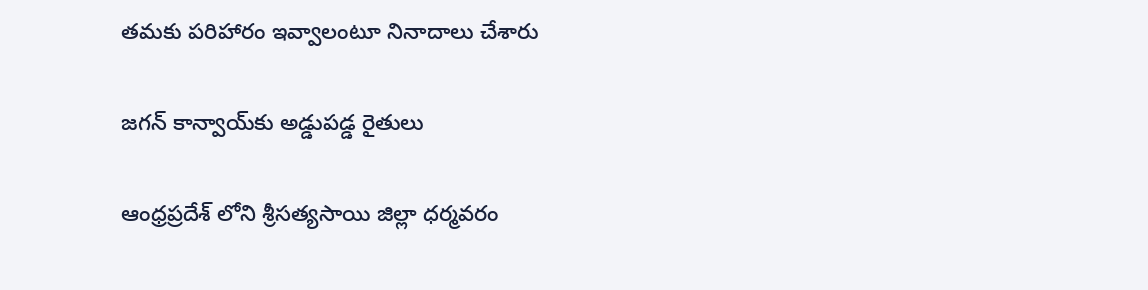తమకు పరిహారం ఇవ్వాలంటూ నినాదాలు చేశారు

జగన్ కాన్వాయ్‌కు అడ్డుపడ్డ రైతులు

ఆంధ్రప్రదేశ్ లోని శ్రీసత్యసాయి జిల్లా ధర్మవరం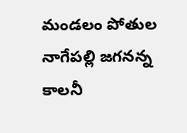మండలం పోతుల నాగేపల్లి జగనన్న కాలనీ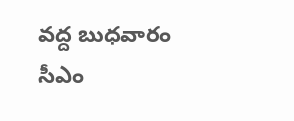వద్ద బుధవారం సీఎం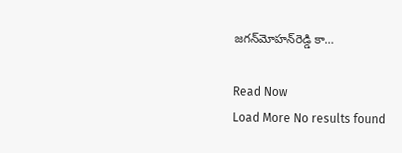జగన్‌మోహన్‌రెడ్డి కా…

Read Now
Load More No results found